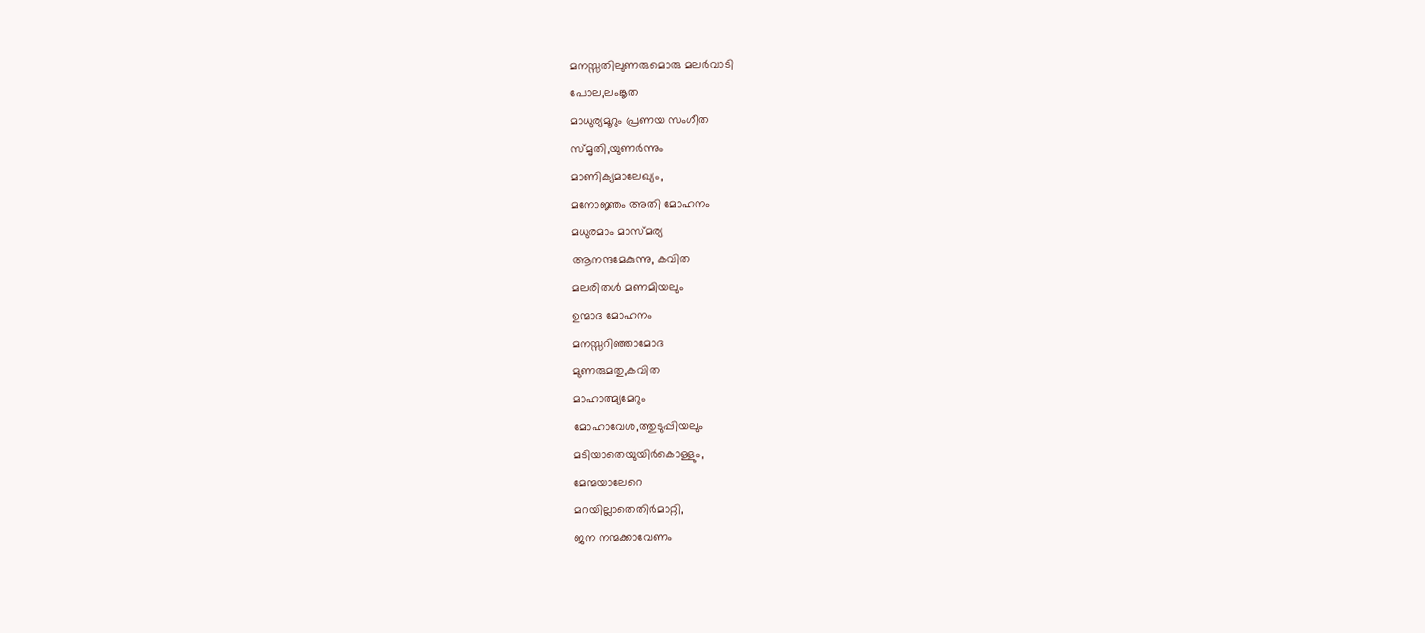മനസ്സതിലുണരുമൊരു മലർവാടി
പോല,ലംങ്കൃത
മാധുര്യമൂറും പ്രണയ സംഗീത
സ്മൃതി,യുണർന്നും
മാണിക്യമാലേഖ്യം,
മനോജ്ഞം അതി മോഹനം
മധുരമാം മാസ്മര്യ
ആനന്ദമേകുന്നു, കവിത
മലരിതൾ മണമിയലും
ഉന്മാദ മോഹനം
മനസ്സറിഞ്ഞാമോദ
മുണരുമതു,കവിത
മാഹാത്മ്യമേറും
മോഹാവേശ,ത്തുടുപ്പിയലും
മടിയാതെയുയിർകൊള്ളും,
മേന്മയാലേറെ
മറയില്ലാതെതിർമാറ്റി,
ജന നന്മക്കാവേണം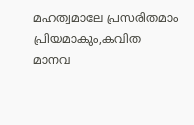മഹത്വമാലേ പ്രസരിതമാം
പ്രിയമാകും,കവിത
മാനവ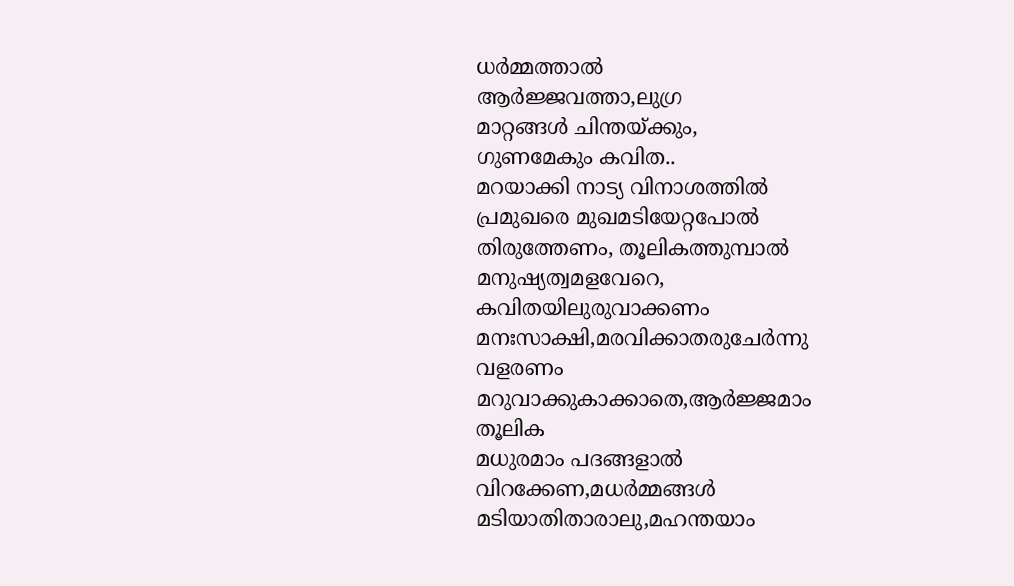ധർമ്മത്താൽ
ആർജ്ജവത്താ,ലുഗ്ര
മാറ്റങ്ങൾ ചിന്തയ്ക്കും,
ഗുണമേകും കവിത..
മറയാക്കി നാട്യ വിനാശത്തിൽ
പ്രമുഖരെ മുഖമടിയേറ്റപോൽ
തിരുത്തേണം, തൂലികത്തുമ്പാൽ
മനുഷ്യത്വമളവേറെ,
കവിതയിലുരുവാക്കണം
മനഃസാക്ഷി,മരവിക്കാതരുചേർന്നു
വളരണം
മറുവാക്കുകാക്കാതെ,ആർജ്ജമാം
തൂലിക
മധുരമാം പദങ്ങളാൽ
വിറക്കേണ,മധർമ്മങ്ങൾ
മടിയാതിതാരാലു,മഹന്തയാം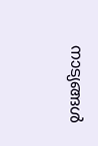നാട്യങ്ങൾ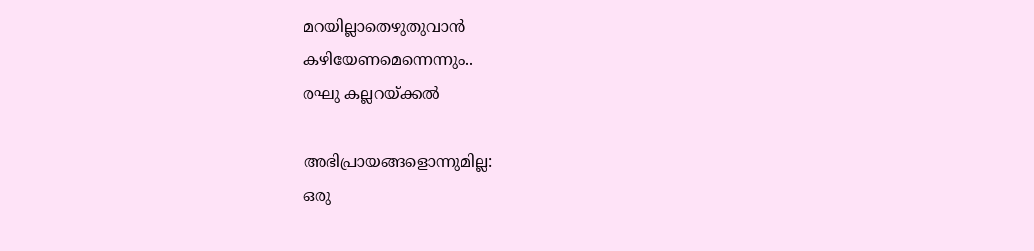മറയില്ലാതെഴുതുവാൻ
കഴിയേണമെന്നെന്നും..
രഘു കല്ലറയ്ക്കൽ

അഭിപ്രായങ്ങളൊന്നുമില്ല:
ഒരു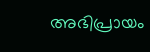അഭിപ്രായം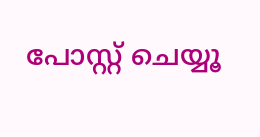പോസ്റ്റ് ചെയ്യൂ